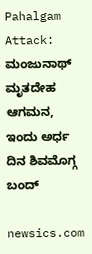Pahalgam Attack: ಮಂಜುನಾಥ್‌ ಮೃತದೇಹ ಆಗಮನ, ಇಂದು ಅರ್ಧ ದಿನ ಶಿವಮೊಗ್ಗ ಬಂದ್‌

newsics.com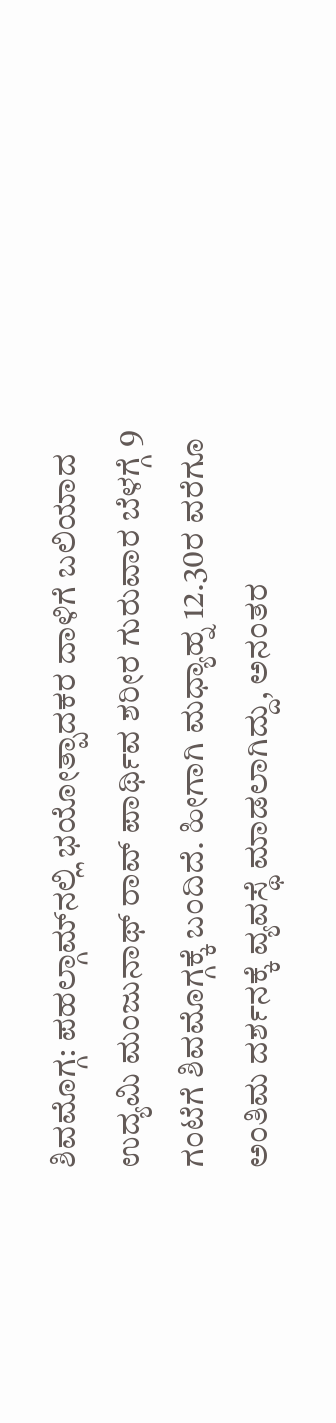ಶಿವಮೊಗ್ಗ: ಪಹಲ್ಗಾಮ್‌ನಲ್ಲಿ ಭಯೋತ್ಪಾದಕರ ದಾಳಿಗೆ ಬಲಿಯಾದ‌ ಉದ್ಯಮಿ ಮಂಜುನಾಥ್‌ ರಾವ್‌ ಪಾರ್ಥಿವ ಶರೀರ ಗುರುವಾರ ಬೆಳಗ್ಗೆ 9 ಗಂಟೆಗೆ ಶಿವಮೊಗ್ಗಕ್ಕೆ ಬಂದಿದೆ. ಹೀಗಾಗಿ ಮಧ್ಯಾಹ್ನ 12.30ರ ವರೆಗೂ ಅಂತಿಮ ದರ್ಶನಕ್ಕೆ ವ್ಯವಸ್ಥೆ ಮಾಡಲಾಗಿದ್ದು, ಅನಂತರ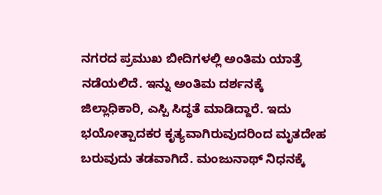ನಗರದ ಪ್ರಮುಖ ಬೀದಿಗಳಲ್ಲಿ ಅಂತಿಮ ಯಾತ್ರೆ ನಡೆಯಲಿದೆ. ಇನ್ನು ಅಂತಿಮ ದರ್ಶನಕ್ಕೆ ಜಿಲ್ಲಾಧಿಕಾರಿ, ಎಸ್ಪಿ ಸಿದ್ಧತೆ ಮಾಡಿದ್ದಾರೆ. ಇದು ಭಯೋತ್ಪಾದಕರ ಕೃತ್ಯವಾಗಿರುವುದರಿಂದ ಮೃತದೇಹ ಬರುವುದು ತಡವಾಗಿದೆ. ಮಂಜುನಾಥ್‌ ನಿಧನಕ್ಕೆ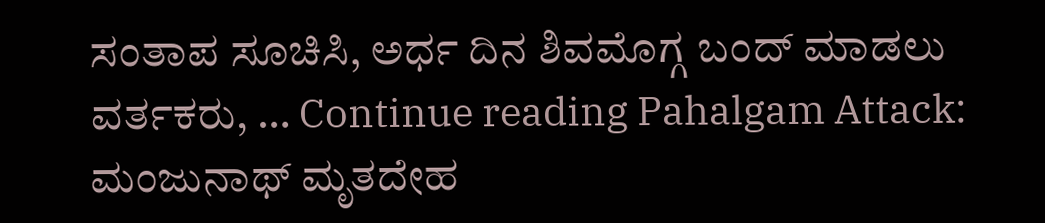ಸಂತಾಪ ಸೂಚಿಸಿ, ಅರ್ಧ ದಿನ ಶಿವಮೊಗ್ಗ ಬಂದ್‌ ಮಾಡಲು ವರ್ತಕರು, … Continue reading Pahalgam Attack: ಮಂಜುನಾಥ್‌ ಮೃತದೇಹ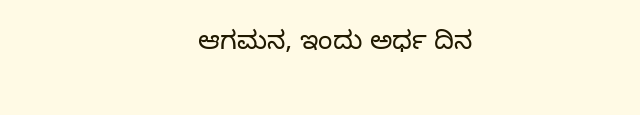ಆಗಮನ, ಇಂದು ಅರ್ಧ ದಿನ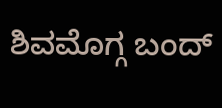ಶಿವಮೊಗ್ಗ ಬಂದ್‌